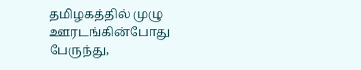தமிழகத்தில் முழு ஊரடங்கின்போது பேருந்து,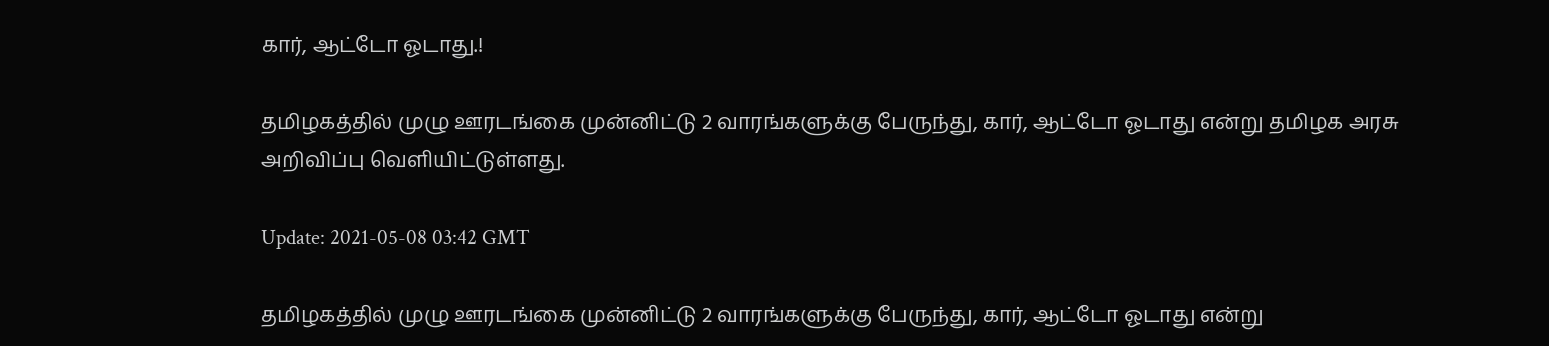கார், ஆட்டோ ஓடாது.!

தமிழகத்தில் முழு ஊரடங்கை முன்னிட்டு 2 வாரங்களுக்கு பேருந்து, கார், ஆட்டோ ஓடாது என்று தமிழக அரசு அறிவிப்பு வெளியிட்டுள்ளது.

Update: 2021-05-08 03:42 GMT

தமிழகத்தில் முழு ஊரடங்கை முன்னிட்டு 2 வாரங்களுக்கு பேருந்து, கார், ஆட்டோ ஓடாது என்று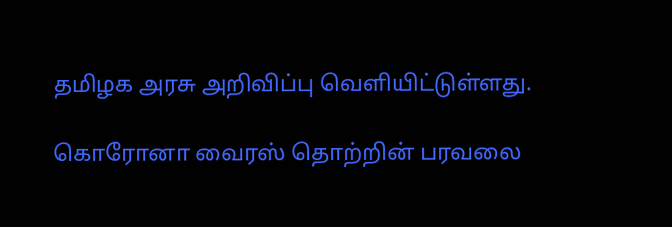தமிழக அரசு அறிவிப்பு வெளியிட்டுள்ளது.

கொரோனா வைரஸ் தொற்றின் பரவலை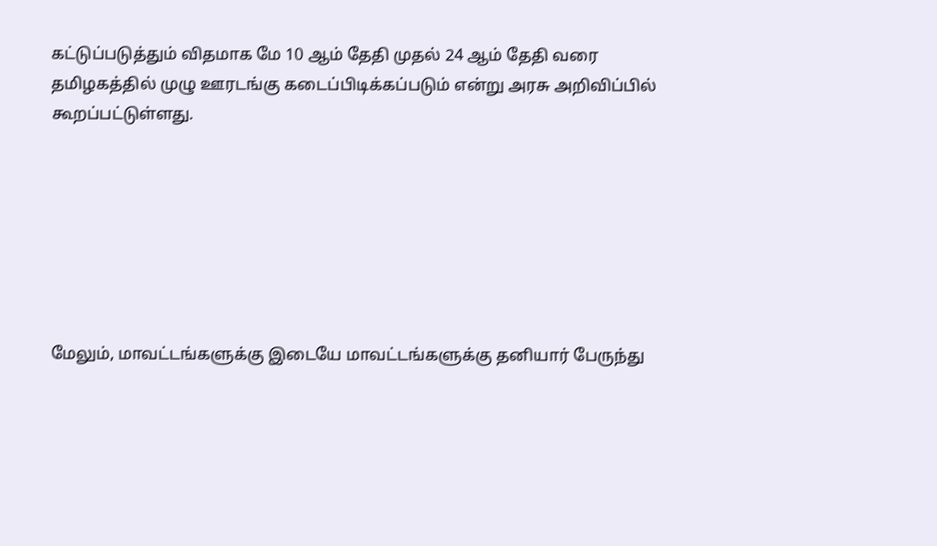கட்டுப்படுத்தும் விதமாக மே 10 ஆம் தேதி முதல் 24 ஆம் தேதி வரை தமிழகத்தில் முழு ஊரடங்கு கடைப்பிடிக்கப்படும் என்று அரசு அறிவிப்பில் கூறப்பட்டுள்ளது.







மேலும், மாவட்டங்களுக்கு இடையே மாவட்டங்களுக்கு தனியார் பேருந்து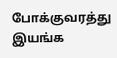போக்குவரத்து இயங்க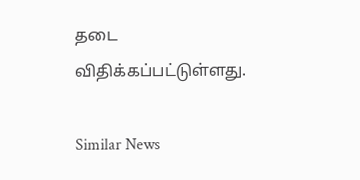தடை விதிக்கப்பட்டுள்ளது.

Similar News